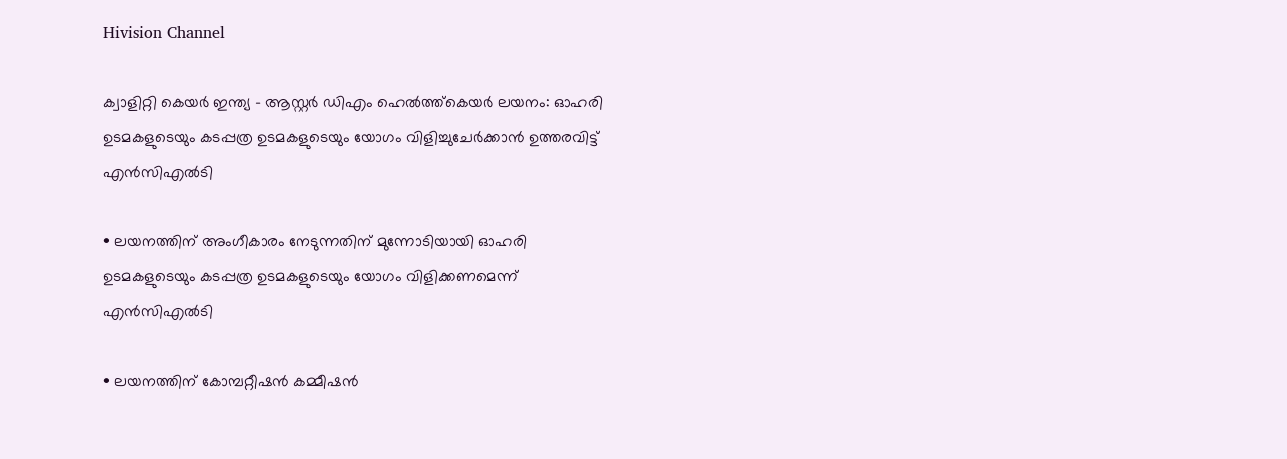Hivision Channel

ക്വാളിറ്റി കെയര്‍ ഇന്ത്യ – ആസ്റ്റര്‍ ഡിഎം ഹെല്‍ത്ത്കെയര്‍ ലയനം: ഓഹരി ഉടമകളുടെയും കടപ്പത്ര ഉടമകളുടെയും യോഗം വിളിച്ചുചേര്‍ക്കാന്‍ ഉത്തരവിട്ട് എന്‍സിഎല്‍ടി

• ലയനത്തിന് അംഗീകാരം നേടുന്നതിന് മുന്നോടിയായി ഓഹരി ഉടമകളുടെയും കടപ്പത്ര ഉടമകളുടെയും യോഗം വിളിക്കണമെന്ന് എന്‍സിഎല്‍ടി

• ലയനത്തിന് കോമ്പറ്റീഷന്‍ കമ്മീഷന്‍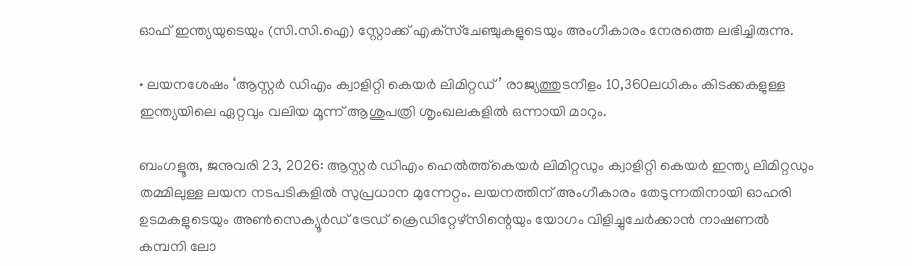ഓഫ് ഇന്ത്യയുടെയും (സി.സി.ഐ) സ്റ്റോക്ക് എക്‌സ്‌ചേഞ്ചുകളുടെയും അംഗീകാരം നേരത്തെ ലഭിച്ചിരുന്നു.

• ലയനശേഷം ‘ആസ്റ്റര്‍ ഡിഎം ക്വാളിറ്റി കെയര്‍ ലിമിറ്റഡ്’ രാജ്യത്തുടനീളം 10,360ലധികം കിടക്കകളുള്ള ഇന്ത്യയിലെ ഏറ്റവും വലിയ മൂന്ന് ആശുപത്രി ശൃംഖലകളില്‍ ഒന്നായി മാറും.

ബംഗളൂരു, ജനുവരി 23, 2026: ആസ്റ്റര്‍ ഡിഎം ഹെല്‍ത്ത്കെയര്‍ ലിമിറ്റഡും ക്വാളിറ്റി കെയര്‍ ഇന്ത്യ ലിമിറ്റഡും തമ്മിലുള്ള ലയന നടപടികളില്‍ സുപ്രധാന മുന്നേറ്റം. ലയനത്തിന് അംഗീകാരം തേടുന്നതിനായി ഓഹരി ഉടമകളുടെയും അണ്‍സെക്യൂര്‍ഡ് ട്രേഡ് ക്രെഡിറ്റേഴ്‌സിന്റെയും യോഗം വിളിച്ചുചേര്‍ക്കാന്‍ നാഷണല്‍ കമ്പനി ലോ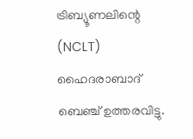ട്രിബ്യൂണലിന്റെ (NCLT) ഹൈദരാബാദ് ബെഞ്ച് ഉത്തരവിട്ടു.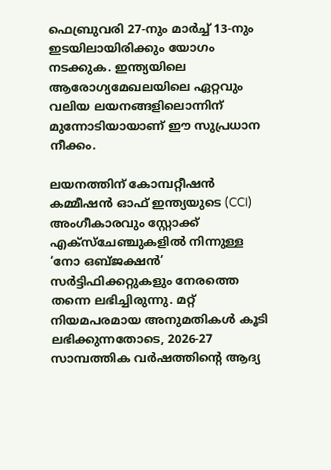ഫെബ്രുവരി 27-നും മാര്‍ച്ച് 13-നും ഇടയിലായിരിക്കും യോഗം നടക്കുക. ഇന്ത്യയിലെ ആരോഗ്യമേഖലയിലെ ഏറ്റവും വലിയ ലയനങ്ങളിലൊന്നിന് മുന്നോടിയായാണ് ഈ സുപ്രധാന നീക്കം.

ലയനത്തിന് കോമ്പറ്റീഷന്‍ കമ്മീഷന്‍ ഓഫ് ഇന്ത്യയുടെ (CCI) അംഗീകാരവും സ്റ്റോക്ക് എക്‌സ്‌ചേഞ്ചുകളില്‍ നിന്നുള്ള ‘നോ ഒബ്ജക്ഷന്‍’ സര്‍ട്ടിഫിക്കറ്റുകളും നേരത്തെ തന്നെ ലഭിച്ചിരുന്നു. മറ്റ് നിയമപരമായ അനുമതികള്‍ കൂടി ലഭിക്കുന്നതോടെ, 2026-27 സാമ്പത്തിക വര്‍ഷത്തിന്റെ ആദ്യ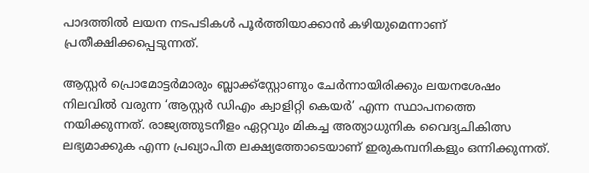പാദത്തില്‍ ലയന നടപടികള്‍ പൂര്‍ത്തിയാക്കാന്‍ കഴിയുമെന്നാണ് പ്രതീക്ഷിക്കപ്പെടുന്നത്.

ആസ്റ്റര്‍ പ്രൊമോട്ടര്‍മാരും ബ്ലാക്ക്സ്റ്റോണും ചേര്‍ന്നായിരിക്കും ലയനശേഷം നിലവില്‍ വരുന്ന ‘ആസ്റ്റര്‍ ഡിഎം ക്വാളിറ്റി കെയര്‍’ എന്ന സ്ഥാപനത്തെ നയിക്കുന്നത്. രാജ്യത്തുടനീളം ഏറ്റവും മികച്ച അത്യാധുനിക വൈദ്യചികിത്സ ലഭ്യമാക്കുക എന്ന പ്രഖ്യാപിത ലക്ഷ്യത്തോടെയാണ് ഇരുകമ്പനികളും ഒന്നിക്കുന്നത്.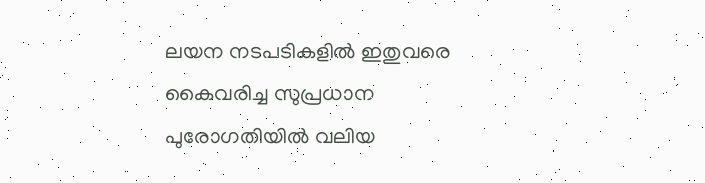ലയന നടപടികളില്‍ ഇതുവരെ കൈവരിച്ച സുപ്രധാന പുരോഗതിയില്‍ വലിയ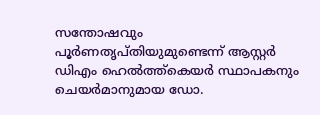സന്തോഷവും പൂര്‍ണതൃപ്തിയുമുണ്ടെന്ന് ആസ്റ്റര്‍ ഡിഎം ഹെല്‍ത്ത്കെയര്‍ സ്ഥാപകനും ചെയര്‍മാനുമായ ഡോ.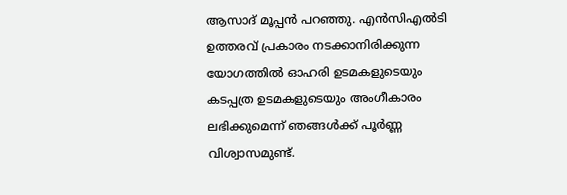ആസാദ് മൂപ്പന്‍ പറഞ്ഞു. എന്‍സിഎല്‍ടി ഉത്തരവ് പ്രകാരം നടക്കാനിരിക്കുന്ന യോഗത്തില്‍ ഓഹരി ഉടമകളുടെയും കടപ്പത്ര ഉടമകളുടെയും അംഗീകാരം ലഭിക്കുമെന്ന് ഞങ്ങള്‍ക്ക് പൂര്‍ണ്ണ വിശ്വാസമുണ്ട്.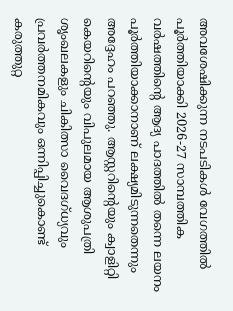അവശേഷിക്കുന്ന നടപടികള്‍ വേഗത്തില്‍ പൂര്‍ത്തിയാക്കി 2026-27 സാമ്പത്തിക വര്‍ഷത്തിന്റെ ആദ്യ പാദത്തില്‍ തന്നെ ലയനം പൂര്‍ത്തിയാക്കാനാണ് ലക്ഷ്യമിടുന്നതെന്നും അദ്ദേഹം പറഞ്ഞു. ആസ്റ്ററിന്റെയും ക്വാളിറ്റി കെയറിന്റെയും വിപുലമായ ആശുപത്രി ശൃംഖലകളും ചികിത്സാ വൈദഗ്ധ്യവും പ്രവര്‍ത്തനമികവും ഒന്നിപ്പിച്ചുകൊണ്ട് കരുത്തുറ്റ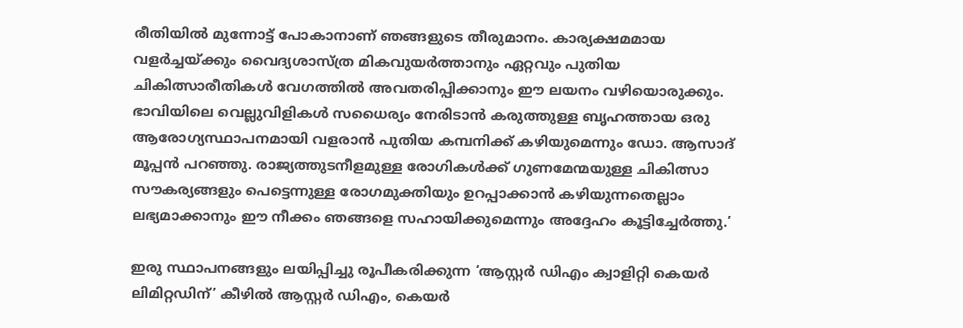രീതിയില്‍ മുന്നോട്ട് പോകാനാണ് ഞങ്ങളുടെ തീരുമാനം. കാര്യക്ഷമമായ വളര്‍ച്ചയ്ക്കും വൈദ്യശാസ്ത്ര മികവുയര്‍ത്താനും ഏറ്റവും പുതിയ ചികിത്സാരീതികള്‍ വേഗത്തില്‍ അവതരിപ്പിക്കാനും ഈ ലയനം വഴിയൊരുക്കും. ഭാവിയിലെ വെല്ലുവിളികള്‍ സധൈര്യം നേരിടാന്‍ കരുത്തുള്ള ബൃഹത്തായ ഒരു ആരോഗ്യസ്ഥാപനമായി വളരാന്‍ പുതിയ കമ്പനിക്ക് കഴിയുമെന്നും ഡോ. ആസാദ് മൂപ്പന്‍ പറഞ്ഞു. രാജ്യത്തുടനീളമുള്ള രോഗികള്‍ക്ക് ഗുണമേന്മയുള്ള ചികിത്സാ സൗകര്യങ്ങളും പെട്ടെന്നുള്ള രോഗമുക്തിയും ഉറപ്പാക്കാന്‍ കഴിയുന്നതെല്ലാം ലഭ്യമാക്കാനും ഈ നീക്കം ഞങ്ങളെ സഹായിക്കുമെന്നും അദ്ദേഹം കൂട്ടിച്ചേര്‍ത്തു.’

ഇരു സ്ഥാപനങ്ങളും ലയിപ്പിച്ചു രൂപീകരിക്കുന്ന ‘ആസ്റ്റര്‍ ഡിഎം ക്വാളിറ്റി കെയര്‍ ലിമിറ്റഡിന്’ കീഴില്‍ ആസ്റ്റര്‍ ഡിഎം, കെയര്‍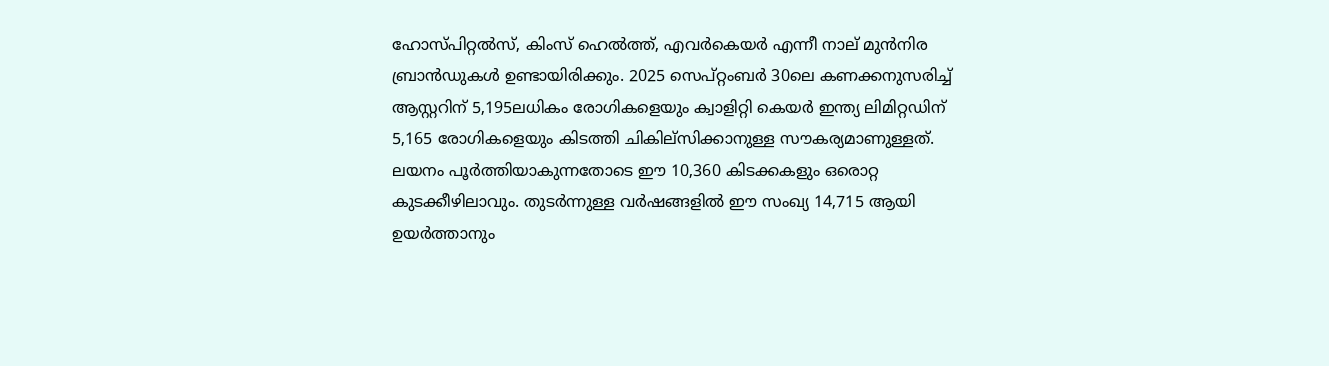ഹോസ്പിറ്റല്‍സ്, കിംസ് ഹെല്‍ത്ത്, എവര്‍കെയര്‍ എന്നീ നാല് മുന്‍നിര ബ്രാന്‍ഡുകള്‍ ഉണ്ടായിരിക്കും. 2025 സെപ്റ്റംബര്‍ 30ലെ കണക്കനുസരിച്ച് ആസ്റ്ററിന് 5,195ലധികം രോഗികളെയും ക്വാളിറ്റി കെയര്‍ ഇന്ത്യ ലിമിറ്റഡിന് 5,165 രോഗികളെയും കിടത്തി ചികില്‌സിക്കാനുള്ള സൗകര്യമാണുള്ളത്. ലയനം പൂര്‍ത്തിയാകുന്നതോടെ ഈ 10,360 കിടക്കകളും ഒരൊറ്റ കുടക്കീഴിലാവും. തുടര്‍ന്നുള്ള വര്‍ഷങ്ങളില്‍ ഈ സംഖ്യ 14,715 ആയി ഉയര്‍ത്താനും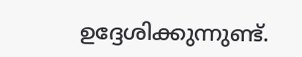ഉദ്ദേശിക്കുന്നുണ്ട്.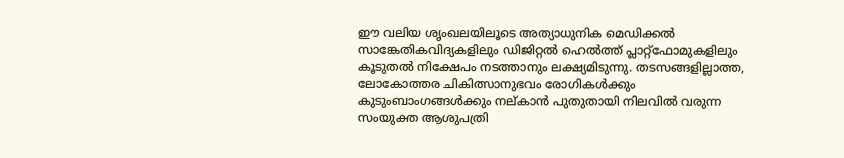ഈ വലിയ ശൃംഖലയിലൂടെ അത്യാധുനിക മെഡിക്കല്‍ സാങ്കേതികവിദ്യകളിലും ഡിജിറ്റല്‍ ഹെല്‍ത്ത് പ്ലാറ്റ്ഫോമുകളിലും കൂടുതല്‍ നിക്ഷേപം നടത്താനും ലക്ഷ്യമിടുന്നു. തടസങ്ങളില്ലാത്ത, ലോകോത്തര ചികിത്സാനുഭവം രോഗികള്‍ക്കും കുടുംബാംഗങ്ങള്‍ക്കും നല്കാന്‍ പുതുതായി നിലവില്‍ വരുന്ന സംയുക്ത ആശുപത്രി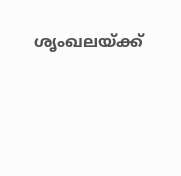ശൃംഖലയ്ക്ക്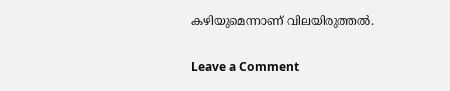കഴിയുമെന്നാണ് വിലയിരുത്തല്‍.

Leave a Comment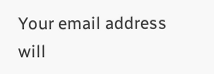Your email address will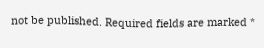not be published. Required fields are marked *